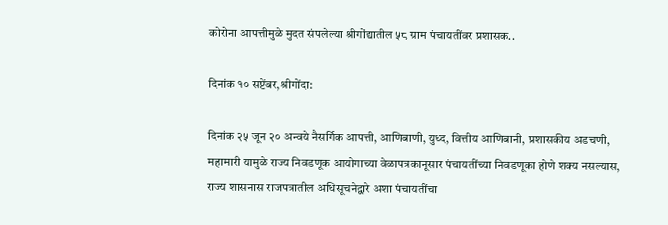कोरोना आपत्तीमुळे मुदत संपलेल्या श्रीगोंद्यातील ५८ ग्राम पंचायतींवर प्रशासक..

दिनांक १० सप्टेंबर,श्रीगोंदा:

दिनांक २५ जून २० अन्वये नैसर्गिक आपत्ती, आणिबाणी, युध्द, वित्तीय आणिबानी, प्रशासकीय अडचणी, महामारी यामुळे राज्य निवडणूक आयोगाच्या वेळापत्रकानूसार पंचायतींच्या निवडणूका होणे शक्य नसल्यास, राज्य शासनास राजपत्रातील अधिसूचनेद्वारे अशा पंचायतींचा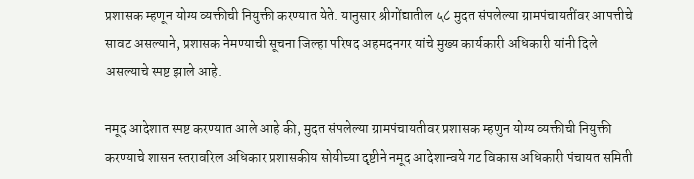प्रशासक म्हणून योग्य व्यक्तीची नियुक्ती करण्यात येते. यानुसार श्रीगोंद्यातील ५८ मुदत संपलेल्या ग्रामपंचायतींवर आपत्तीचे सावट असल्याने, प्रशासक नेमण्याची सूचना जिल्हा परिषद अहमदनगर यांचे मुख्य कार्यकारी अधिकारी यांनी दिले असल्याचे स्पष्ट झाले आहे.

नमूद आदेशात स्पष्ट करण्यात आले आहे की, मुदत संपलेल्या ग्रामपंचायतीवर प्रशासक म्हणुन योग्य व्यक्तीची नियुक्ती करण्याचे शासन स्तरावरिल अधिकार प्रशासकीय सोयीच्या दृष्टीने नमूद आदेशान्वये गट विकास अधिकारी पंचायत समिती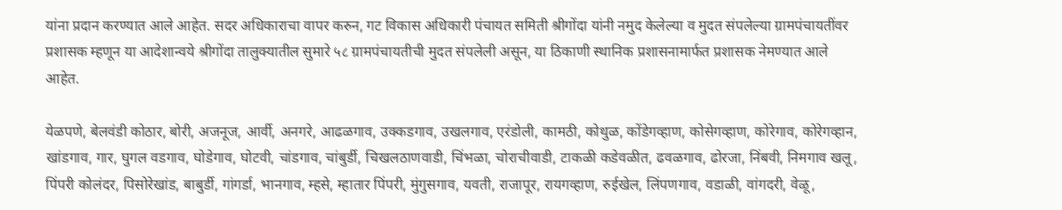यांना प्रदान करण्यात आले आहेत. सदर अधिकाराचा वापर करुन, गट विकास अधिकारी पंचायत समिती श्रीगोंदा यांनी नमुद केलेल्या व मुदत संपलेल्या ग्रामपंचायतींवर प्रशासक म्हणून या आदेशान्वये श्रीगोंदा तालुक्यातील सुमारे ५८ ग्रामपंचायतीची मुदत संपलेली असून, या ठिकाणी स्थानिक प्रशासनामार्फत प्रशासक नेमण्यात आले आहेत.

येळपणे, बेलवंडी कोठार, बोरी, अजनूज, आर्वी, अनगरे, आढळगाव, उक्कडगाव, उखलगाव, एरंडोली, कामठी, कोथुळ, कोंडेगव्हाण, कोसेगव्हाण, कोरेगाव, कोरेगव्हान, खांडगाव, गार, घुगल वडगाव, घोडेगाव, घोटवी, चांडगाव, चांबुर्डी, चिखलठाणवाडी, चिंभळा, चोराचीवाडी, टाकळी कडेवळीत, ढवळगाव, ढोरजा, निंबवी, निमगाव खलू, पिंपरी कोलंदर, पिसोरेखांड, बाबुर्डी, गांगर्डा, भानगाव, म्हसे, म्हातार पिंपरी, मुंगुसगाव, यवती, राजापूर, रायगव्हाण, रुईखेल, लिंपणगाव, वडाळी, वांगदरी, वेळू,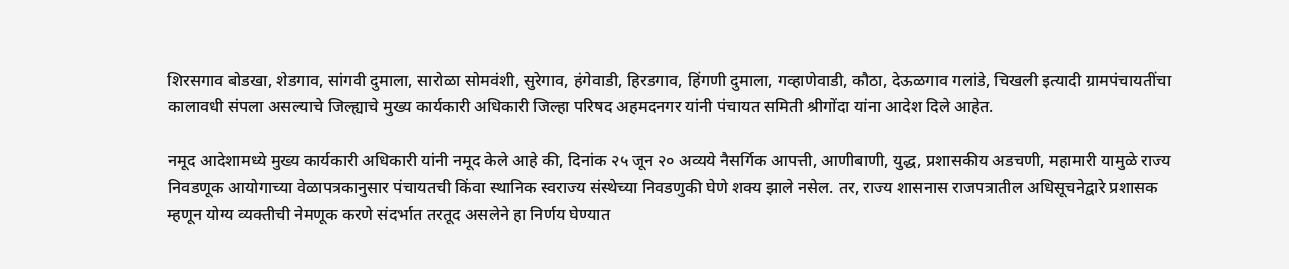शिरसगाव बोडखा, शेडगाव, सांगवी दुमाला, सारोळा सोमवंशी, सुरेगाव, हंगेवाडी, हिरडगाव, हिंगणी दुमाला, गव्हाणेवाडी, कौठा, देऊळगाव गलांडे, चिखली इत्यादी ग्रामपंचायतींचा कालावधी संपला असल्याचे जिल्ह्याचे मुख्य कार्यकारी अधिकारी जिल्हा परिषद अहमदनगर यांनी पंचायत समिती श्रीगोंदा यांना आदेश दिले आहेत.

नमूद आदेशामध्ये मुख्य कार्यकारी अधिकारी यांनी नमूद केले आहे की, दिनांक २५ जून २० अव्यये नैसर्गिक आपत्ती, आणीबाणी, युद्ध, प्रशासकीय अडचणी, महामारी यामुळे राज्य निवडणूक आयोगाच्या वेळापत्रकानुसार पंचायतची किंवा स्थानिक स्वराज्य संस्थेच्या निवडणुकी घेणे शक्य झाले नसेल. तर, राज्य शासनास राजपत्रातील अधिसूचनेद्वारे प्रशासक म्हणून योग्य व्यक्तीची नेमणूक करणे संदर्भात तरतूद असलेने हा निर्णय घेण्यात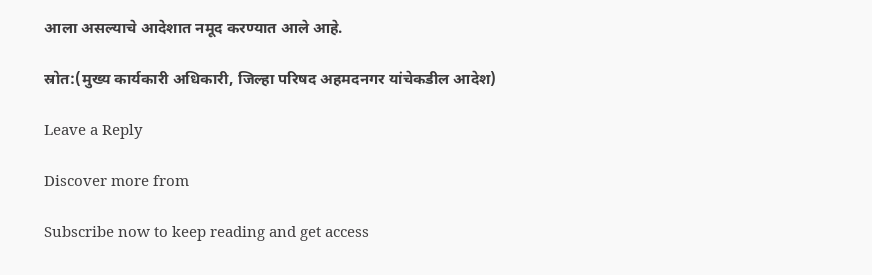आला असल्याचे आदेशात नमूद करण्यात आले आहे.

स्रोत:(मुख्य कार्यकारी अधिकारी, जिल्हा परिषद अहमदनगर यांचेकडील आदेश)

Leave a Reply

Discover more from

Subscribe now to keep reading and get access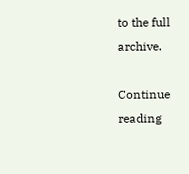to the full archive.

Continue reading